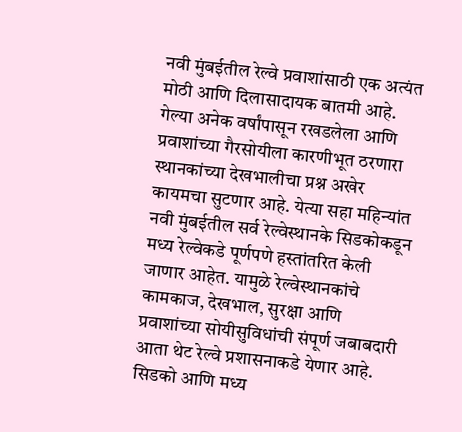नवी मुंबईतील रेल्वे प्रवाशांसाठी एक अत्यंत मोठी आणि दिलासादायक बातमी आहे. गेल्या अनेक वर्षांपासून रखडलेला आणि प्रवाशांच्या गैरसोयीला कारणीभूत ठरणारा स्थानकांच्या देखभालीचा प्रश्न अखेर कायमचा सुटणार आहे. येत्या सहा महिन्यांत नवी मुंबईतील सर्व रेल्वेस्थानके सिडकोकडून मध्य रेल्वेकडे पूर्णपणे हस्तांतरित केली जाणार आहेत. यामुळे रेल्वेस्थानकांचे कामकाज, देखभाल, सुरक्षा आणि प्रवाशांच्या सोयीसुविधांची संपूर्ण जबाबदारी आता थेट रेल्वे प्रशासनाकडे येणार आहे.
सिडको आणि मध्य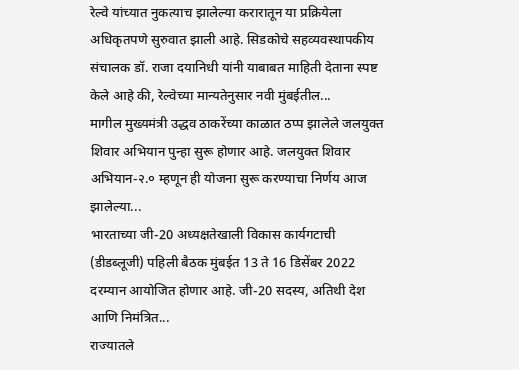रेल्वे यांच्यात नुकत्याच झालेल्या करारातून या प्रक्रियेला अधिकृतपणे सुरुवात झाली आहे. सिडकोचे सहव्यवस्थापकीय संचालक डॉ. राजा दयानिधी यांनी याबाबत माहिती देताना स्पष्ट केले आहे की, रेल्वेच्या मान्यतेनुसार नवी मुंबईतील...
मागील मुख्यमंत्री उद्धव ठाकरेंच्या काळात ठप्प झालेले जलयुक्त शिवार अभियान पुन्हा सुरू होणार आहे. जलयुक्त शिवार अभियान-२.० म्हणून ही योजना सुरू करण्याचा निर्णय आज झालेल्या...
भारताच्या जी-20 अध्यक्षतेखाली विकास कार्यगटाची (डीडब्लूजी) पहिली बैठक मुंबईत 13 ते 16 डिसेंबर 2022 दरम्यान आयोजित होणार आहे. जी-20 सदस्य, अतिथी देश आणि निमंत्रित...
राज्यातले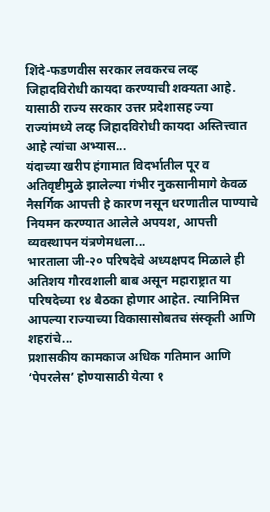शिंदे-फडणवीस सरकार लवकरच लव्ह जिहादविरोधी कायदा करण्याची शक्यता आहे. यासाठी राज्य सरकार उत्तर प्रदेशासह ज्या राज्यांमध्ये लव्ह जिहादविरोधी कायदा अस्तित्त्वात आहे त्यांचा अभ्यास...
यंदाच्या खरीप हंगामात विदर्भातील पूर व अतिवृष्टीमुळे झालेल्या गंभीर नुकसानीमागे केवळ नैसर्गिक आपत्ती हे कारण नसून धरणातील पाण्याचे नियमन करण्यात आलेले अपयश, आपत्ती व्यवस्थापन यंत्रणेमधला...
भारताला जी-२० परिषदेचे अध्यक्षपद मिळाले ही अतिशय गौरवशाली बाब असून महाराष्ट्रात या परिषदेच्या १४ बैठका होणार आहेत. त्यानिमित्त आपल्या राज्याच्या विकासासोबतच संस्कृती आणि शहरांचे...
प्रशासकीय कामकाज अधिक गतिमान आणि ‘पेपरलेस’ होण्यासाठी येत्या १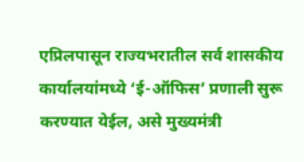एप्रिलपासून राज्यभरातील सर्व शासकीय कार्यालयांमध्ये ‘ई-ऑफिस’ प्रणाली सुरू करण्यात येईल, असे मुख्यमंत्री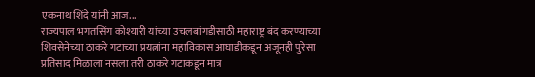एकनाथ शिंदे यांनी आज...
राज्यपाल भगतसिंग कोश्यारी यांच्या उचलबांगडीसाठी महाराष्ट्र बंद करण्याच्या शिवसेनेच्या ठाकरे गटाच्या प्रयत्नांना महाविकास आघाडीकडून अजूनही पुरेसा प्रतिसाद मिळाला नसला तरी ठाकरे गटाकडून मात्र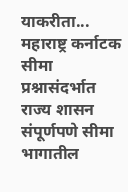याकरीता...
महाराष्ट्र कर्नाटक सीमा प्रश्नासंदर्भात राज्य शासन संपूर्णपणे सीमा भागातील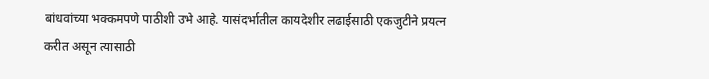बांधवांच्या भक्कमपणे पाठीशी उभे आहे. यासंदर्भातील कायदेशीर लढाईसाठी एकजुटीने प्रयत्न करीत असून त्यासाठी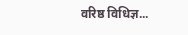वरिष्ठ विधिज्ञ...